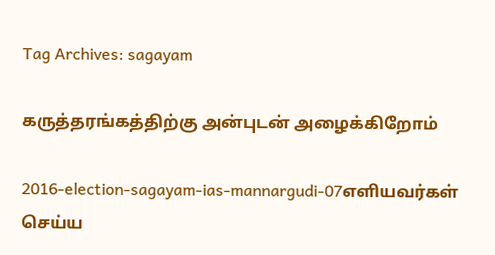Tag Archives: sagayam

கருத்தரங்கத்திற்கு அன்புடன் அழைக்கிறோம்

2016-election-sagayam-ias-mannargudi-07எளியவர்கள் செய்ய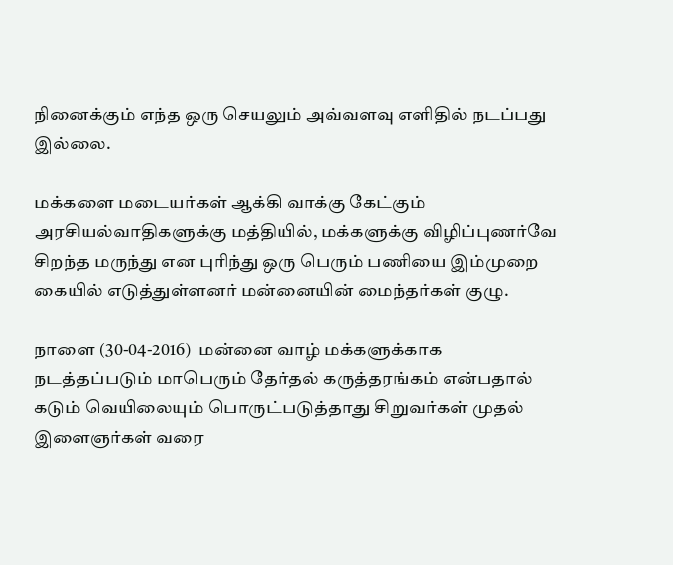நினைக்கும் எந்த ஒரு செயலும் அவ்வளவு எளிதில் நடப்பது இல்லை.

மக்களை மடையர்கள் ஆக்கி வாக்கு கேட்கும் அரசியல்வாதிகளுக்கு மத்தியில், மக்களுக்கு விழிப்புணர்வே சிறந்த மருந்து என புரிந்து ஒரு பெரும் பணியை இம்முறை கையில் எடுத்துள்ளனர் மன்னையின் மைந்தர்கள் குழு.

நாளை (30-04-2016)  மன்னை வாழ் மக்களுக்காக நடத்தப்படும் மாபெரும் தேர்தல் கருத்தரங்கம் என்பதால் கடும் வெயிலையும் பொருட்படுத்தாது சிறுவர்கள் முதல் இளைஞர்கள் வரை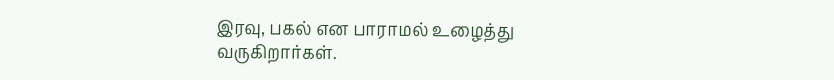இரவு, பகல் என பாராமல் உழைத்து வருகிறார்கள்.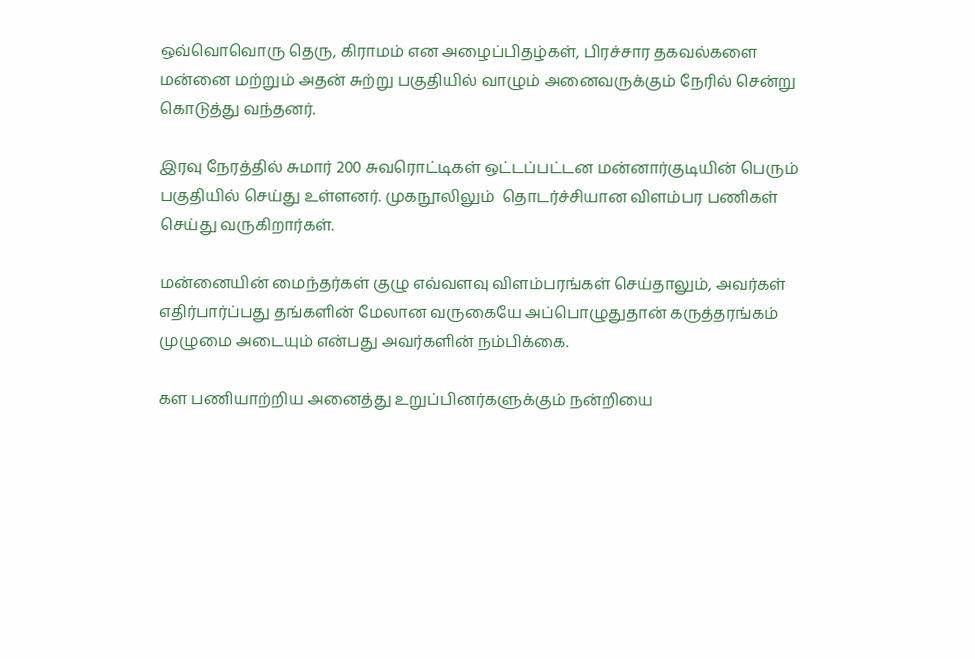ஒவ்வொவொரு தெரு, கிராமம் என அழைப்பிதழ்கள், பிரச்சார தகவல்களை மன்னை மற்றும் அதன் சுற்று பகுதியில் வாழும் அனைவருக்கும் நேரில் சென்று கொடுத்து வந்தனர்.

இரவு நேரத்தில் சுமார் 200 சுவரொட்டிகள் ஒட்டப்பட்டன மன்னார்குடியின் பெரும் பகுதியில் செய்து உள்ளனர். முகநூலிலும்  தொடர்ச்சியான விளம்பர பணிகள் செய்து வருகிறார்கள்.

மன்னையின் மைந்தர்கள் குழு எவ்வளவு விளம்பரங்கள் செய்தாலும், அவர்கள் எதிர்பார்ப்பது தங்களின் மேலான வருகையே அப்பொழுதுதான் கருத்தரங்கம் முழுமை அடையும் என்பது அவர்களின் நம்பிக்கை.

கள பணியாற்றிய அனைத்து உறுப்பினர்களுக்கும் நன்றியை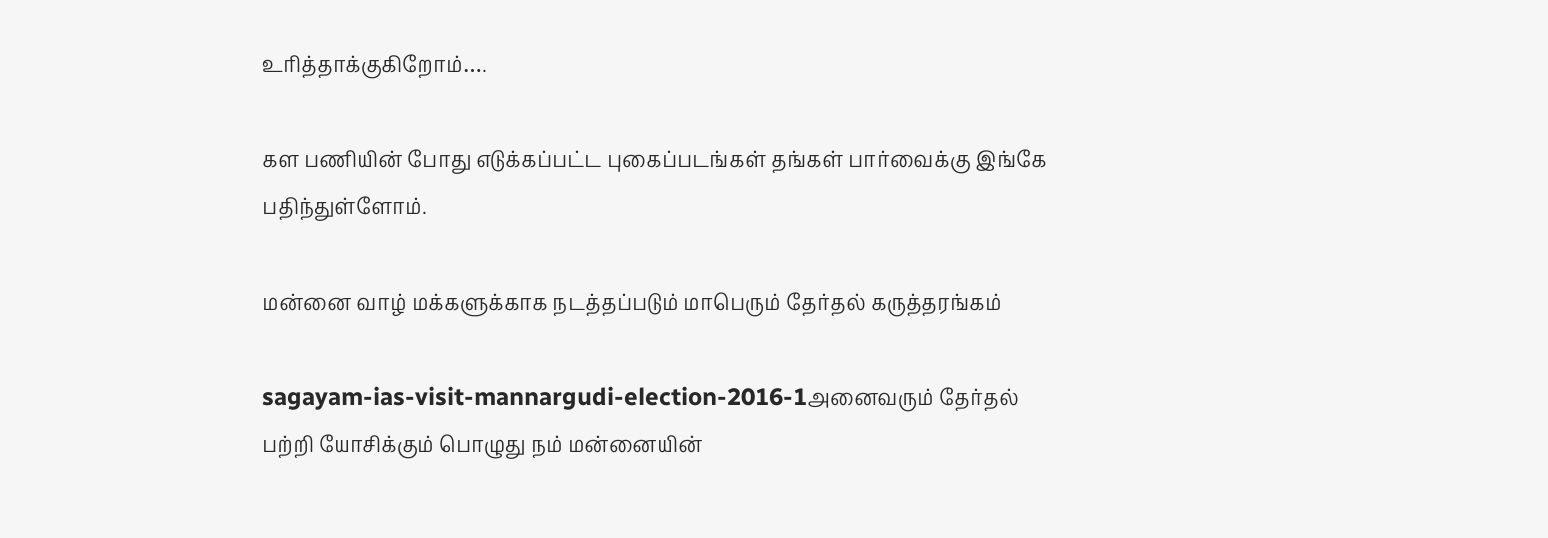உரித்தாக்குகிறோம்….

கள பணியின் போது எடுக்கப்பட்ட புகைப்படங்கள் தங்கள் பார்வைக்கு இங்கே பதிந்துள்ளோம்.

மன்னை வாழ் மக்களுக்காக நடத்தப்படும் மாபெரும் தேர்தல் கருத்தரங்கம்

sagayam-ias-visit-mannargudi-election-2016-1அனைவரும் தேர்தல் பற்றி யோசிக்கும் பொழுது நம் மன்னையின்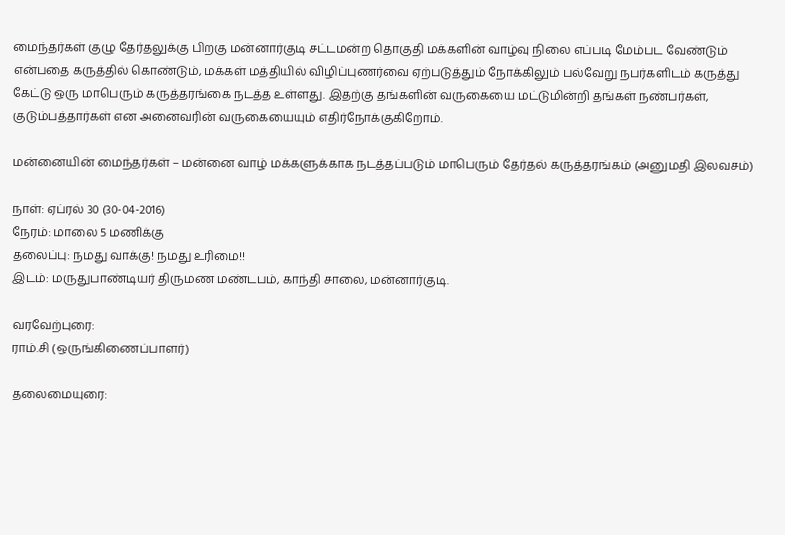மைந்தர்கள் குழு தேர்தலுக்கு பிறகு மன்னார்குடி சட்டமன்ற தொகுதி மக்களின் வாழ்வு நிலை எப்படி மேம்பட வேண்டும் என்பதை கருத்தில் கொண்டும், மக்கள் மத்தியில் விழிப்புணர்வை ஏற்படுத்தும் நோக்கிலும் பல்வேறு நபர்களிடம் கருத்து கேட்டு ஒரு மாபெரும் கருத்தரங்கை நடத்த உள்ளது. இதற்கு தங்களின் வருகையை மட்டுமின்றி தங்கள் நண்பர்கள், குடும்பத்தார்கள் என அனைவரின் வருகையையும் எதிர்நோக்குகிறோம்.

மன்னையின் மைந்தர்கள் – மன்னை வாழ் மக்களுக்காக நடத்தப்படும் மாபெரும் தேர்தல் கருத்தரங்கம் (அனுமதி இலவசம்)

நாள்: ஏப்ரல் 30 (30-04-2016)
நேரம்: மாலை 5 மணிக்கு
தலைப்பு: நமது வாக்கு! நமது உரிமை!!
இடம்: மருதுபாண்டியர் திருமண மண்டபம், காந்தி சாலை, மன்னார்குடி.

வரவேற்புரை:
ராம்.சி (ஒருங்கிணைப்பாளர்)

தலைமையுரை: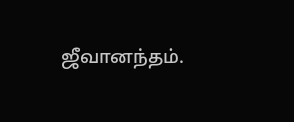ஜீவானந்தம்.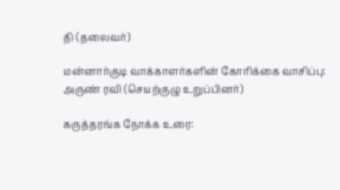தி (தலைவர்)

மன்னார்குடி வாக்காளர்களின் கோரிக்கை வாசிப்பு:
அருண் ரவி (செயற்குழு உறுப்பினர்)

கருத்தரங்க நோக்க உரை: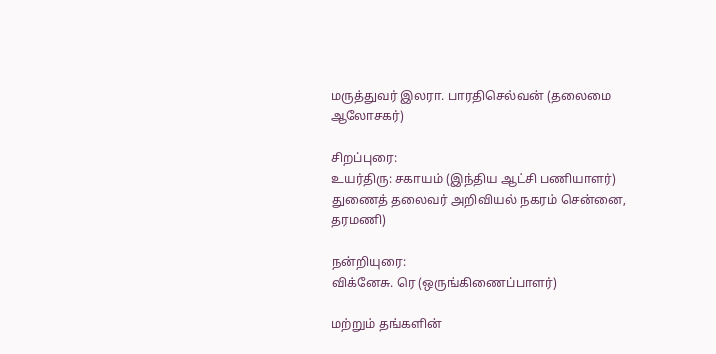மருத்துவர் இலரா. பாரதிசெல்வன் (தலைமை ஆலோசகர்)

சிறப்புரை:
உயர்திரு: சகாயம் (இந்திய ஆட்சி பணியாளர்)
துணைத் தலைவர் அறிவியல் நகரம் சென்னை, தரமணி)

நன்றியுரை:
விக்னேசு. ரெ (ஒருங்கிணைப்பாளர்)

மற்றும் தங்களின்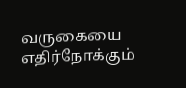வருகையை எதிர்நோக்கும்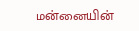மன்னையின்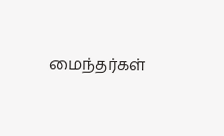மைந்தர்கள்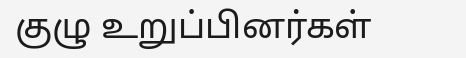குழு உறுப்பினர்கள்